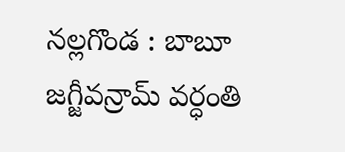నల్లగొండ : బాబూ జగ్జీవన్రామ్ వర్ధంతి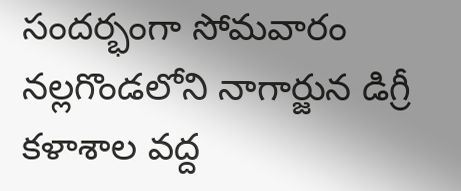సందర్భంగా సోమవారం నల్లగొండలోని నాగార్జున డిగ్రీ కళాశాల వద్ద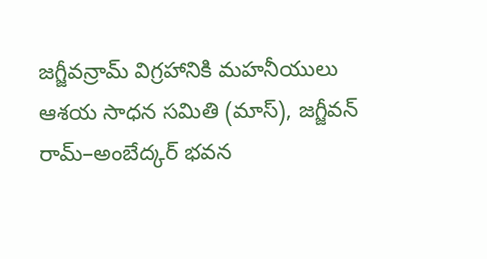జగ్జీవన్రామ్ విగ్రహానికి మహనీయులు ఆశయ సాధన సమితి (మాస్), జగ్జీవన్ రామ్–అంబేద్కర్ భవన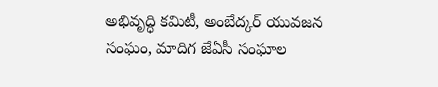అభివృద్ధి కమిటీ, అంబేద్కర్ యువజన సంఘం, మాదిగ జేఏసీ సంఘాల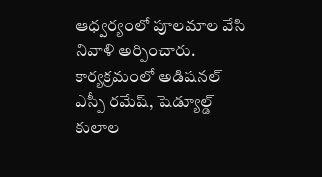ఆధ్వర్యంలో పూలమాల వేసి నివాళి అర్పించారు. కార్యక్రమంలో అడిషనల్ ఎస్పీ రమేష్, షెడ్యూల్డ్ కులాల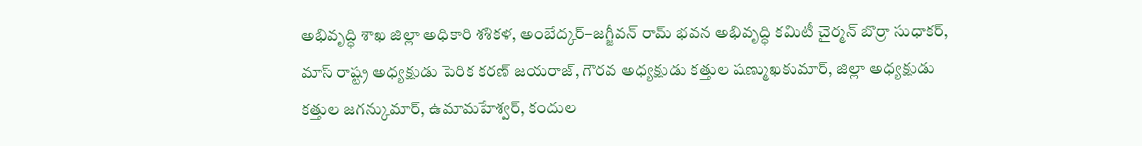అభివృద్ధి శాఖ జిల్లా అధికారి శశికళ, అంబేద్కర్–జగ్జీవన్ రామ్ భవన అభివృద్ధి కమిటీ చైర్మన్ బొర్రా సుధాకర్, మాస్ రాష్ట్ర అధ్యక్షుడు పెరిక కరణ్ జయరాజ్, గౌరవ అధ్యక్షుడు కత్తుల షణ్ముఖకుమార్, జిల్లా అధ్యక్షుడు కత్తుల జగన్కుమార్, ఉమామహేశ్వర్, కందుల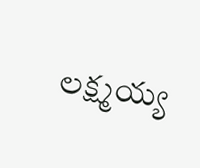లక్ష్మయ్య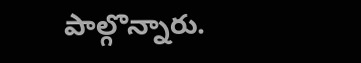పాల్గొన్నారు.